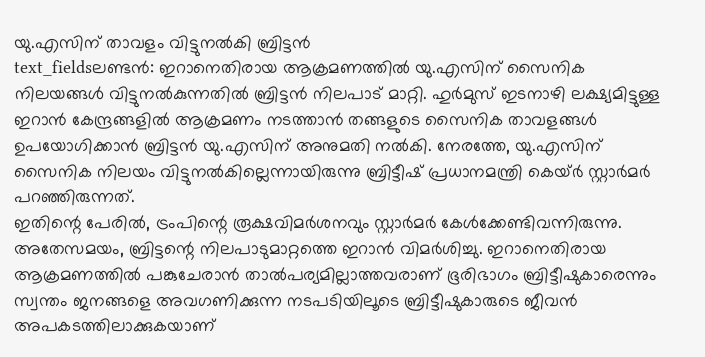യു.എസിന് താവളം വിട്ടുനൽകി ബ്രിട്ടൻ
text_fieldsലണ്ടൻ: ഇറാനെതിരായ ആക്രമണത്തിൽ യു.എസിന് സൈനിക നിലയങ്ങൾ വിട്ടുനൽകുന്നതിൽ ബ്രിട്ടൻ നിലപാട് മാറ്റി. ഹുർമുസ് ഇടനാഴി ലക്ഷ്യമിട്ടുള്ള ഇറാൻ കേന്ദ്രങ്ങളിൽ ആക്രമണം നടത്താൻ തങ്ങളുടെ സൈനിക താവളങ്ങൾ ഉപയോഗിക്കാൻ ബ്രിട്ടൻ യു.എസിന് അനുമതി നൽകി. നേരത്തേ, യു.എസിന് സൈനിക നിലയം വിട്ടുനൽകില്ലെന്നായിരുന്നു ബ്രിട്ടീഷ് പ്രധാനമന്ത്രി കെയ്ർ സ്റ്റാർമർ പറഞ്ഞിരുന്നത്.
ഇതിന്റെ പേരിൽ, ട്രംപിന്റെ രൂക്ഷവിമർശനവും സ്റ്റാർമർ കേൾക്കേണ്ടിവന്നിരുന്നു. അതേസമയം, ബ്രിട്ടന്റെ നിലപാടുമാറ്റത്തെ ഇറാൻ വിമർശിച്ചു. ഇറാനെതിരായ ആക്രമണത്തിൽ പങ്കുചേരാൻ താൽപര്യമില്ലാത്തവരാണ് ഭൂരിഭാഗം ബ്രിട്ടീഷുകാരെന്നും സ്വന്തം ജനങ്ങളെ അവഗണിക്കുന്ന നടപടിയിലൂടെ ബ്രിട്ടീഷുകാരുടെ ജീവൻ അപകടത്തിലാക്കുകയാണ്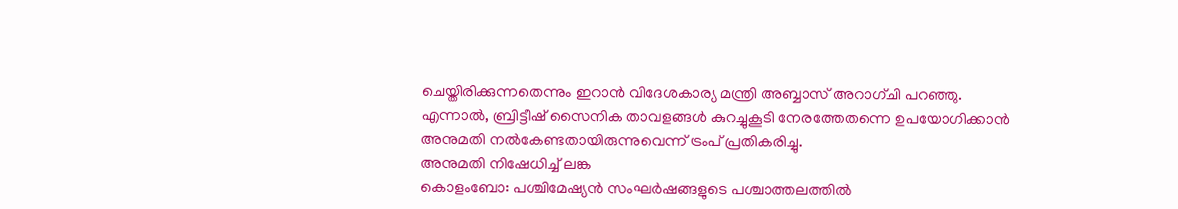ചെയ്തിരിക്കുന്നതെന്നും ഇറാൻ വിദേശകാര്യ മന്ത്രി അബ്ബാസ് അറാഗ്ചി പറഞ്ഞു.
എന്നാൽ, ബ്രിട്ടീഷ് സൈനിക താവളങ്ങൾ കുറച്ചുകൂടി നേരത്തേതന്നെ ഉപയോഗിക്കാൻ അനുമതി നൽകേണ്ടതായിരുന്നുവെന്ന് ട്രംപ് പ്രതികരിച്ചു.
അനുമതി നിഷേധിച്ച് ലങ്ക
കൊളംബോ: പശ്ചിമേഷ്യൻ സംഘർഷങ്ങളുടെ പശ്ചാത്തലത്തിൽ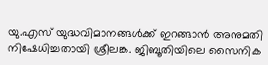യു.എസ് യുദ്ധവിമാനങ്ങൾക്ക് ഇറങ്ങാൻ അനുമതി നിഷേധിച്ചതായി ശ്രീലങ്ക. ജിബൂതിയിലെ സൈനിക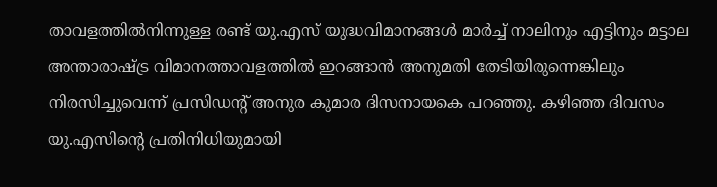താവളത്തിൽനിന്നുള്ള രണ്ട് യു.എസ് യുദ്ധവിമാനങ്ങൾ മാർച്ച് നാലിനും എട്ടിനും മട്ടാല അന്താരാഷ്ട്ര വിമാനത്താവളത്തിൽ ഇറങ്ങാൻ അനുമതി തേടിയിരുന്നെങ്കിലും നിരസിച്ചുവെന്ന് പ്രസിഡന്റ് അനുര കുമാര ദിസനായകെ പറഞ്ഞു. കഴിഞ്ഞ ദിവസം യു.എസിന്റെ പ്രതിനിധിയുമായി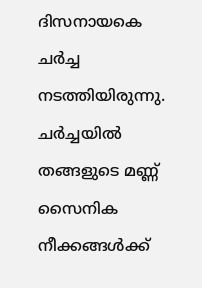ദിസനായകെ ചർച്ച നടത്തിയിരുന്നു. ചർച്ചയിൽ തങ്ങളുടെ മണ്ണ് സൈനിക നീക്കങ്ങൾക്ക്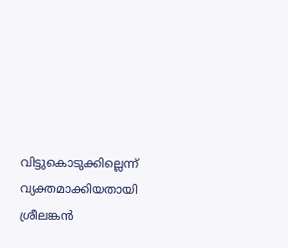വിട്ടുകൊടുക്കില്ലെന്ന് വ്യക്തമാക്കിയതായി ശ്രീലങ്കൻ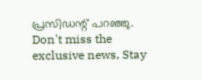പ്രസിഡന്റ് പറഞ്ഞു.
Don't miss the exclusive news, Stay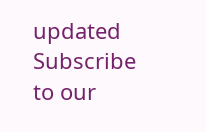updated
Subscribe to our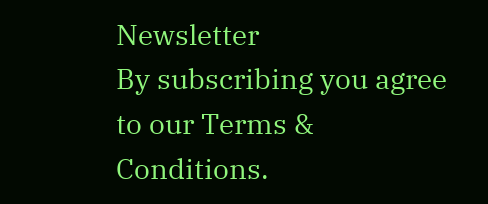Newsletter
By subscribing you agree to our Terms & Conditions.